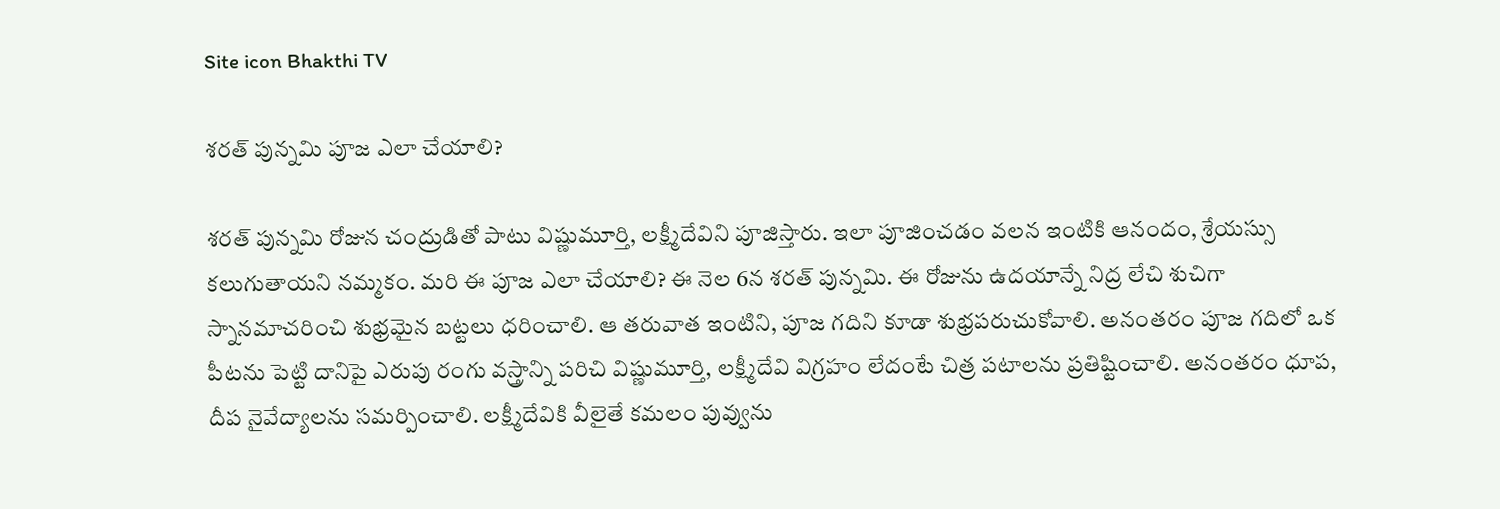Site icon Bhakthi TV

శరత్ పున్నమి పూజ ఎలా చేయాలి?

శరత్ పున్నమి రోజున చంద్రుడితో పాటు విష్ణుమూర్తి, లక్ష్మీదేవిని పూజిస్తారు. ఇలా పూజించడం వలన ఇంటికి ఆనందం, శ్రేయస్సు కలుగుతాయని నమ్మకం. మరి ఈ పూజ ఎలా చేయాలి? ఈ నెల 6న శరత్ పున్నమి. ఈ రోజును ఉదయాన్నే నిద్ర లేచి శుచిగా స్నానమాచరించి శుభ్రమైన బట్టలు ధరించాలి. ఆ తరువాత ఇంటిని, పూజ గదిని కూడా శుభ్రపరుచుకోవాలి. అనంతరం పూజ గదిలో ఒక పీటను పెట్టి దానిపై ఎరుపు రంగు వస్త్రాన్ని పరిచి విష్ణుమూర్తి, లక్ష్మీదేవి విగ్రహం లేదంటే చిత్ర పటాలను ప్రతిష్టించాలి. అనంతరం ధూప, దీప నైవేద్యాలను సమర్పించాలి. లక్ష్మీదేవికి వీలైతే కమలం పువ్వును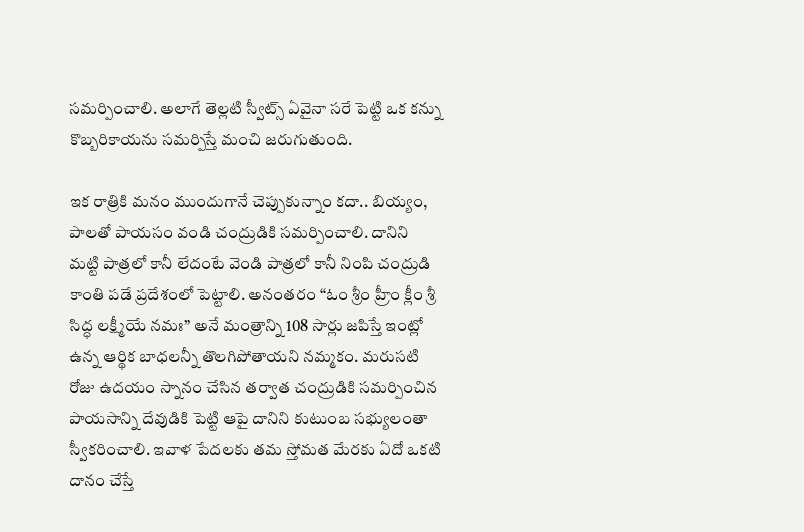సమర్పించాలి. అలాగే తెల్లటి స్వీట్స్ ఏవైనా సరే పెట్టి ఒక కన్ను కొబ్బరికాయను సమర్పిస్తే మంచి జరుగుతుంది.

ఇక రాత్రికి మనం ముందుగానే చెప్పుకున్నాం కదా.. బియ్యం, పాలతో పాయసం వండి చంద్రుడికి సమర్పించాలి. దానిని మట్టి పాత్రలో కానీ లేదంటే వెండి పాత్రలో కానీ నింపి చంద్రుడి కాంతి పడే ప్రదేశంలో పెట్టాలి. అనంతరం “ఓం శ్రీం హ్రీం క్లీం శ్రీ సిద్ధ లక్ష్మీయే నమః” అనే మంత్రాన్ని 108 సార్లు జపిస్తే ఇంట్లో ఉన్న ఆర్థిక బాధలన్నీ తొలగిపోతాయని నమ్మకం. మరుసటి రోజు ఉదయం స్నానం చేసిన తర్వాత చంద్రుడికి సమర్పించిన పాయసాన్ని దేవుడికి పెట్టి ఆపై దానిని కుటుంబ సభ్యులంతా స్వీకరించాలి. ఇవాళ పేదలకు తమ స్తోమత మేరకు ఏదో ఒకటి దానం చేస్తే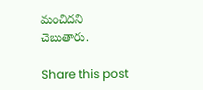మంచిదని చెబుతారు.

Share this post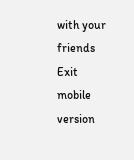with your friends
Exit mobile version